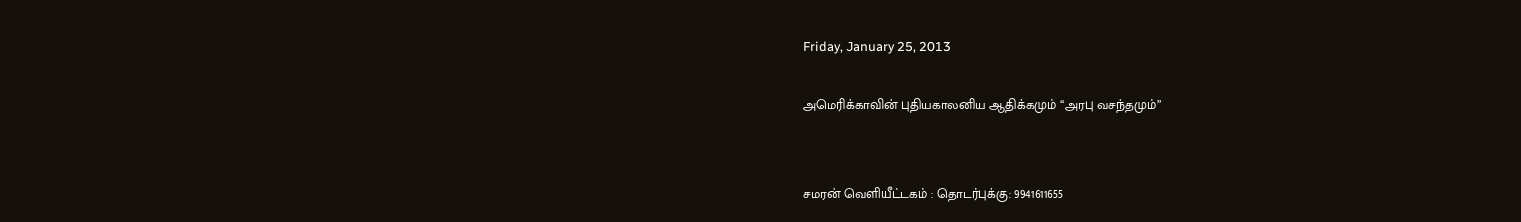Friday, January 25, 2013

அமெரிக்காவின் புதியகாலனிய ஆதிக்கமும் “அரபு வசந்தமும்”


சமரன் வெளியீட்டகம் : தொடர்புக்கு: 9941611655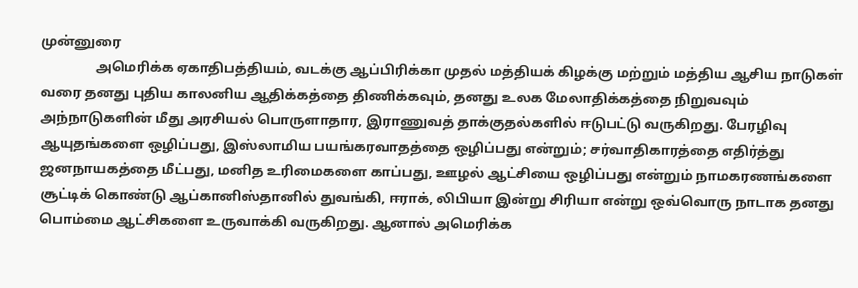முன்னுரை
                அமெரிக்க ஏகாதிபத்தியம், வடக்கு ஆப்பிரிக்கா முதல் மத்தியக் கிழக்கு மற்றும் மத்திய ஆசிய நாடுகள் வரை தனது புதிய காலனிய ஆதிக்கத்தை திணிக்கவும், தனது உலக மேலாதிக்கத்தை நிறுவவும் அந்நாடுகளின் மீது அரசியல் பொருளாதார, இராணுவத் தாக்குதல்களில் ஈடுபட்டு வருகிறது. பேரழிவு ஆயுதங்களை ஒழிப்பது, இஸ்லாமிய பயங்கரவாதத்தை ஒழிப்பது என்றும்; சர்வாதிகாரத்தை எதிர்த்து ஜனநாயகத்தை மீட்பது, மனித உரிமைகளை காப்பது, ஊழல் ஆட்சியை ஒழிப்பது என்றும் நாமகரணங்களை சூட்டிக் கொண்டு ஆப்கானிஸ்தானில் துவங்கி, ஈராக், லிபியா இன்று சிரியா என்று ஒவ்வொரு நாடாக தனது பொம்மை ஆட்சிகளை உருவாக்கி வருகிறது. ஆனால் அமெரிக்க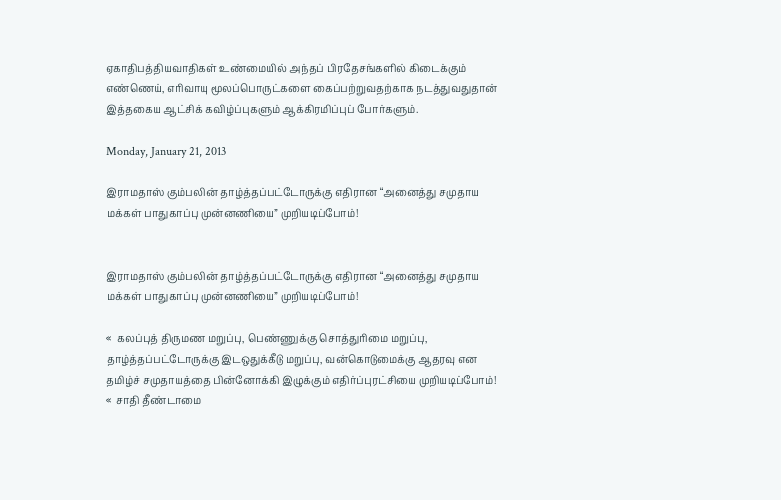ஏகாதிபத்தியவாதிகள் உண்மையில் அந்தப் பிரதேசங்களில் கிடைக்கும் எண்ணெய், எரிவாயு மூலப்பொருட்களை கைப்பற்றுவதற்காக நடத்துவதுதான் இத்தகைய ஆட்சிக் கவிழ்ப்புகளும் ஆக்கிரமிப்புப் போர்களும்.

Monday, January 21, 2013

இராமதாஸ் கும்பலின் தாழ்த்தப்பட்டோருக்கு எதிரான “அனைத்து சமுதாய மக்கள் பாதுகாப்பு முன்னணியை” முறியடிப்போம்!


இராமதாஸ் கும்பலின் தாழ்த்தப்பட்டோருக்கு எதிரான “அனைத்து சமுதாய மக்கள் பாதுகாப்பு முன்னணியை” முறியடிப்போம்!

«  கலப்புத் திருமண மறுப்பு, பெண்ணுக்கு சொத்துரிமை மறுப்பு, தாழ்த்தப்பட்டோருக்கு இடஒதுக்கீடு மறுப்பு, வன்கொடுமைக்கு ஆதரவு என தமிழ்ச் சமுதாயத்தை பின்னோக்கி இழுக்கும் எதிர்ப்புரட்சியை முறியடிப்போம்!
«  சாதி தீண்டாமை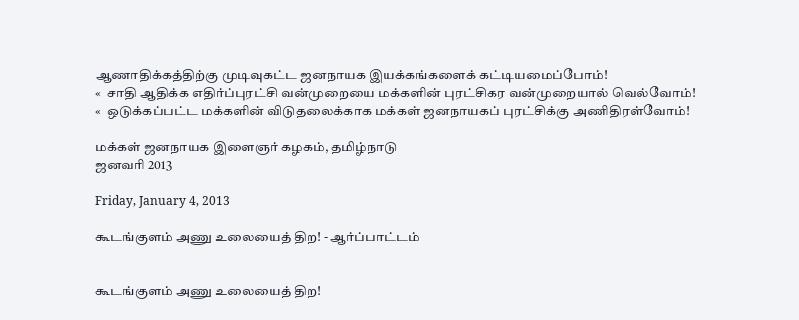ஆணாதிக்கத்திற்கு முடிவுகட்ட ஜனநாயக இயக்கங்களைக் கட்டியமைப்போம்!
«  சாதி ஆதிக்க எதிர்ப்புரட்சி வன்முறையை மக்களின் புரட்சிகர வன்முறையால் வெல்வோம்!
«  ஒடுக்கப்பட்ட மக்களின் விடுதலைக்காக மக்கள் ஜனநாயகப் புரட்சிக்கு அணிதிரள்வோம்!

மக்கள் ஜனநாயக இளைஞர் கழகம், தமிழ்நாடு
ஜனவரி 2013

Friday, January 4, 2013

கூடங்குளம் அணு உலையைத் திற! - ஆர்ப்பாட்டம்


கூடங்குளம் அணு உலையைத் திற!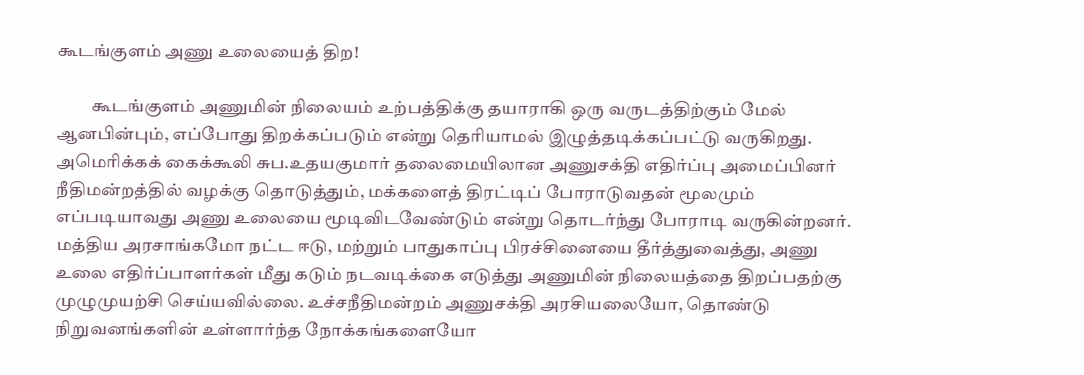கூடங்குளம் அணு உலையைத் திற!

          கூடங்குளம் அணுமின் நிலையம் உற்பத்திக்கு தயாராகி ஒரு வருடத்திற்கும் மேல் ஆனபின்பும், எப்போது திறக்கப்படும் என்று தெரியாமல் இழுத்தடிக்கப்பட்டு வருகிறது. அமெரிக்கக் கைக்கூலி சுப.உதயகுமார் தலைமையிலான அணுசக்தி எதிர்ப்பு அமைப்பினர் நீதிமன்றத்தில் வழக்கு தொடுத்தும், மக்களைத் திரட்டிப் போராடுவதன் மூலமும் எப்படியாவது அணு உலையை மூடிவிடவேண்டும் என்று தொடர்ந்து போராடி வருகின்றனர். மத்திய அரசாங்கமோ நட்ட ஈடு, மற்றும் பாதுகாப்பு பிரச்சினையை தீர்த்துவைத்து, அணு உலை எதிர்ப்பாளர்கள் மீது கடும் நடவடிக்கை எடுத்து அணுமின் நிலையத்தை திறப்பதற்கு முழுமுயற்சி செய்யவில்லை. உச்சநீதிமன்றம் அணுசக்தி அரசியலையோ, தொண்டு நிறுவனங்களின் உள்ளார்ந்த நோக்கங்களையோ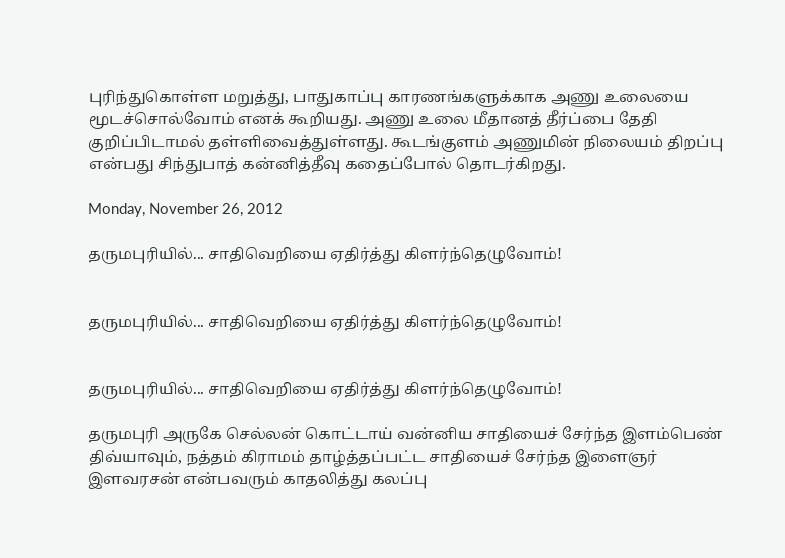புரிந்துகொள்ள மறுத்து, பாதுகாப்பு காரணங்களுக்காக அணு உலையை மூடச்சொல்வோம் எனக் கூறியது. அணு உலை மீதானத் தீர்ப்பை தேதி குறிப்பிடாமல் தள்ளிவைத்துள்ளது. கூடங்குளம் அணுமின் நிலையம் திறப்பு என்பது சிந்துபாத் கன்னித்தீவு கதைப்போல் தொடர்கிறது.

Monday, November 26, 2012

தருமபுரியில்... சாதிவெறியை ஏதிர்த்து கிளர்ந்தெழுவோம்!


தருமபுரியில்... சாதிவெறியை ஏதிர்த்து கிளர்ந்தெழுவோம்!


தருமபுரியில்... சாதிவெறியை ஏதிர்த்து கிளர்ந்தெழுவோம்!

தருமபுரி அருகே செல்லன் கொட்டாய் வன்னிய சாதியைச் சேர்ந்த இளம்பெண் திவ்யாவும், நத்தம் கிராமம் தாழ்த்தப்பட்ட சாதியைச் சேர்ந்த இளைஞர் இளவரசன் என்பவரும் காதலித்து கலப்பு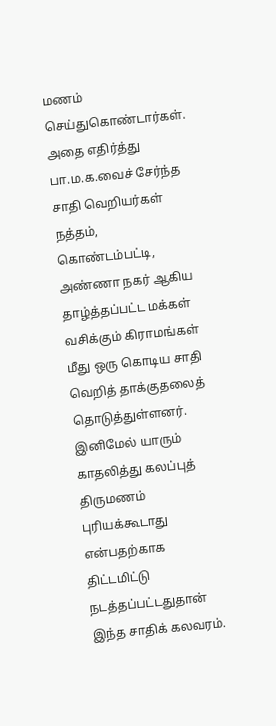மணம் செய்துகொண்டார்கள். அதை எதிர்த்து பா.ம.க.வைச் சேர்ந்த சாதி வெறியர்கள் நத்தம், கொண்டம்பட்டி, அண்ணா நகர் ஆகிய தாழ்த்தப்பட்ட மக்கள் வசிக்கும் கிராமங்கள் மீது ஒரு கொடிய சாதி வெறித் தாக்குதலைத் தொடுத்துள்ளனர். இனிமேல் யாரும் காதலித்து கலப்புத் திருமணம் புரியக்கூடாது என்பதற்காக திட்டமிட்டு நடத்தப்பட்டதுதான் இந்த சாதிக் கலவரம்.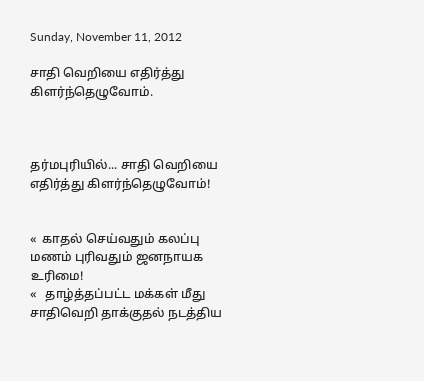Sunday, November 11, 2012

சாதி வெறியை எதிர்த்து கிளர்ந்தெழுவோம்.



தர்மபுரியில்... சாதி வெறியை எதிர்த்து கிளர்ந்தெழுவோம்!


«  காதல் செய்வதும் கலப்பு மணம் புரிவதும் ஜனநாயக உரிமை!
«   தாழ்த்தப்பட்ட மக்கள் மீது சாதிவெறி தாக்குதல் நடத்திய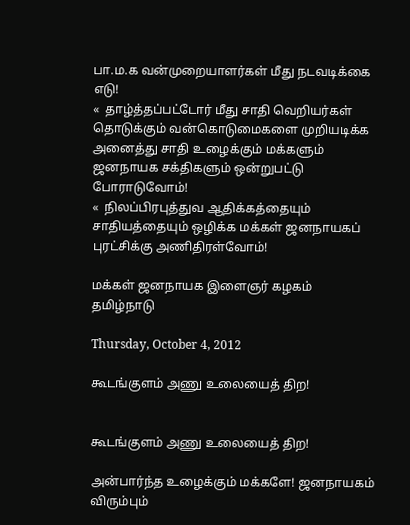பா.ம.க வன்முறையாளர்கள் மீது நடவடிக்கை எடு!
«  தாழ்த்தப்பட்டோர் மீது சாதி வெறியர்கள் தொடுக்கும் வன்கொடுமைகளை முறியடிக்க அனைத்து சாதி உழைக்கும் மக்களும் ஜனநாயக சக்திகளும் ஒன்றுபட்டு போராடுவோம்!
«  நிலப்பிரபுத்துவ ஆதிக்கத்தையும் சாதியத்தையும் ஒழிக்க மக்கள் ஜனநாயகப் புரட்சிக்கு அணிதிரள்வோம்!

மக்கள் ஜனநாயக இளைஞர் கழகம்
தமிழ்நாடு

Thursday, October 4, 2012

கூடங்குளம் அணு உலையைத் திற!


கூடங்குளம் அணு உலையைத் திற!

அன்பார்ந்த உழைக்கும் மக்களே! ஜனநாயகம் விரும்பும்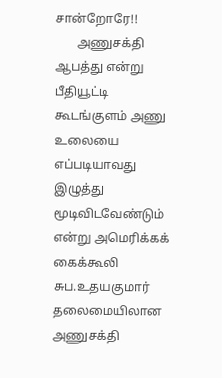சான்றோரே!!
       அணுசக்தி ஆபத்து என்று பீதியூட்டி கூடங்குளம் அணு உலையை எப்படியாவது இழுத்து மூடிவிடவேண்டும் என்று அமெரிக்கக் கைக்கூலி சுப.உதயகுமார் தலைமையிலான அணுசக்தி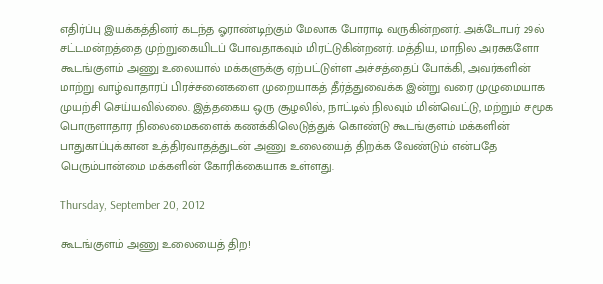எதிர்ப்பு இயக்கத்தினர் கடந்த ஓராண்டிற்கும் மேலாக போராடி வருகின்றனர். அக்டோபர் 29ல் சட்டமன்றத்தை முற்றுகையிடப் போவதாகவும் மிரட்டுகின்றனர். மத்திய, மாநில அரசுகளோ கூடங்குளம் அணு உலையால் மக்களுக்கு ஏற்பட்டுள்ள அச்சத்தைப் போக்கி, அவர்களின் மாற்று வாழ்வாதாரப் பிரச்சனைகளை முறையாகத் தீர்த்துவைக்க இன்று வரை முழுமையாக முயற்சி செய்யவில்லை. இத்தகைய ஒரு சூழலில், நாட்டில் நிலவும் மின்வெட்டு, மற்றும் சமூக பொருளாதார நிலைமைகளைக் கணக்கிலெடுத்துக் கொண்டு கூடங்குளம் மக்களின் பாதுகாப்புக்கான உத்திரவாதத்துடன் அணு உலையைத் திறக்க வேண்டும் என்பதே பெரும்பான்மை மக்களின் கோரிக்கையாக உள்ளது.

Thursday, September 20, 2012

கூடங்குளம் அணு உலையைத் திற!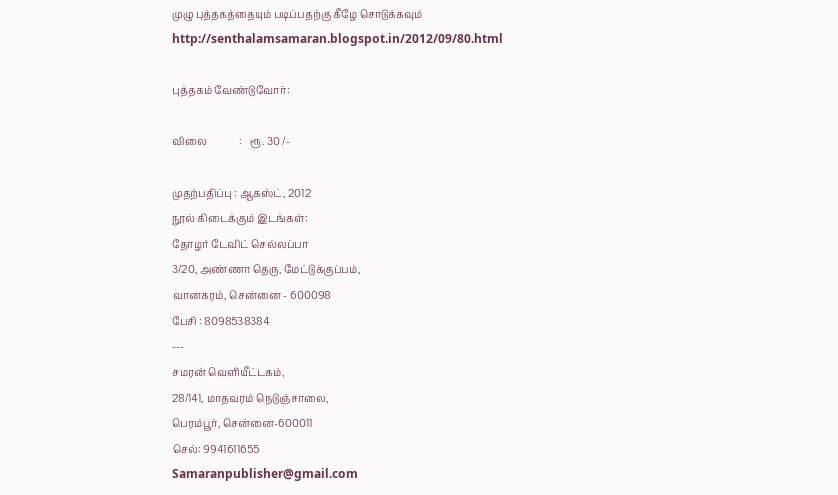முழு புத்தகத்தையும் படிப்பதற்கு கீழே சொடுக்கவும்
http://senthalamsamaran.blogspot.in/2012/09/80.html

புத்தகம் வேண்டுவோர்:

விலை             :   ரூ. 30 /-

முதற்பதிப்பு : ஆகஸ்ட், 2012
நூல் கிடைக்கும் இடங்கள்:
தோழர் டேவிட் செல்லப்பா
3/20, அண்ணா தெரு, மேட்டுக்குப்பம்,
வானகரம், சென்னை - 600098
பேசி : 8098538384
---
சமரன் வெளியீட்டகம்,
28/141, மாதவரம் நெடுஞ்சாலை,
பெரம்பூர், சென்னை-600011
செல்: 9941611655
Samaranpublisher@gmail.com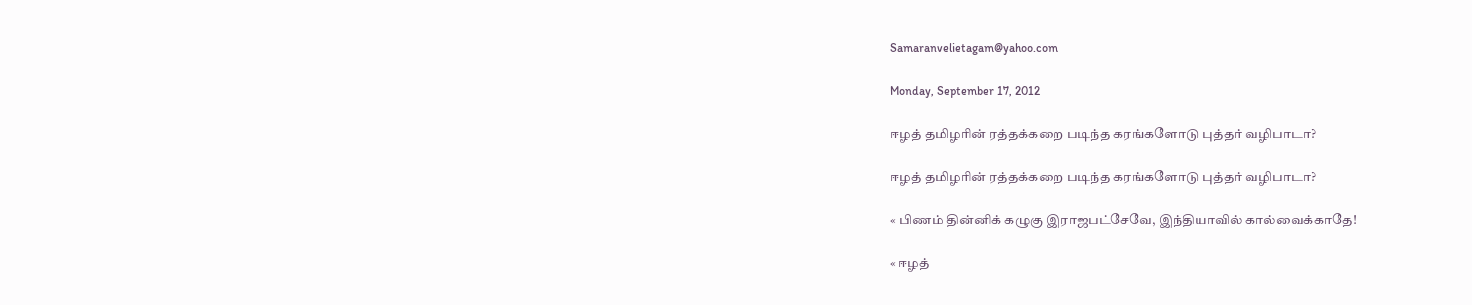Samaranvelietagam@yahoo.com

Monday, September 17, 2012

ஈழத் தமிழரின் ரத்தக்கறை படிந்த கரங்களோடு புத்தர் வழிபாடா?

ஈழத் தமிழரின் ரத்தக்கறை படிந்த கரங்களோடு புத்தர் வழிபாடா?

« பிணம் தின்னிக் கழுகு இராஜபட்சேவே, இந்தியாவில் கால்வைக்காதே!

« ஈழத்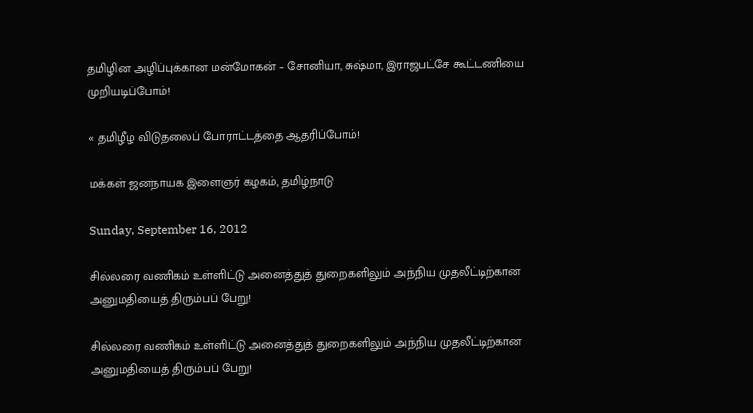தமிழின அழிப்புக்கான மன்மோகன் – சோனியா, சுஷ்மா, இராஜபட்சே கூட்டணியை முறியடிப்போம்!

« தமிழீழ விடுதலைப் போராட்டத்தை ஆதரிப்போம்!

மக்கள் ஜனநாயக இளைஞர் கழகம், தமிழ்நாடு

Sunday, September 16, 2012

சில்லரை வணிகம் உள்ளிட்டு அனைத்துத் துறைகளிலும் அந்நிய முதலீட்டிற்கான அனுமதியைத் திரும்பப் பேறு!

சில்லரை வணிகம் உள்ளிட்டு அனைத்துத் துறைகளிலும் அந்நிய முதலீட்டிற்கான அனுமதியைத் திரும்பப் பேறு!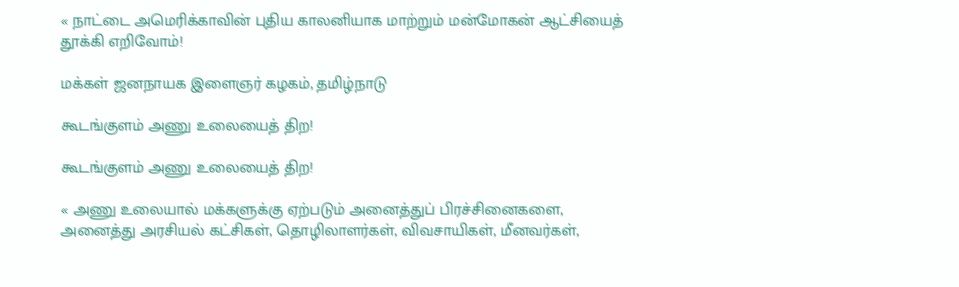« நாட்டை அமெரிக்காவின் புதிய காலனியாக மாற்றும் மன்மோகன் ஆட்சியைத் தூக்கி எறிவோம்!

மக்கள் ஜனநாயக இளைஞர் கழகம், தமிழ்நாடு

கூடங்குளம் அணு உலையைத் திற!

கூடங்குளம் அணு உலையைத் திற!

« அணு உலையால் மக்களுக்கு ஏற்படும் அனைத்துப் பிரச்சினைகளை, அனைத்து அரசியல் கட்சிகள், தொழிலாளர்கள், விவசாயிகள், மீனவர்கள்,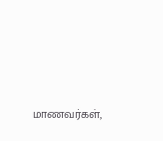மாணவர்கள்,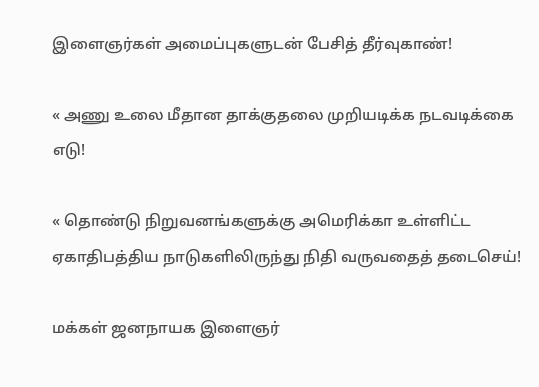இளைஞர்கள் அமைப்புகளுடன் பேசித் தீர்வுகாண்!

« அணு உலை மீதான தாக்குதலை முறியடிக்க நடவடிக்கை எடு!

« தொண்டு நிறுவனங்களுக்கு அமெரிக்கா உள்ளிட்ட ஏகாதிபத்திய நாடுகளிலிருந்து நிதி வருவதைத் தடைசெய்!

மக்கள் ஜனநாயக இளைஞர்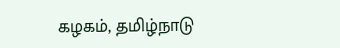கழகம், தமிழ்நாடு